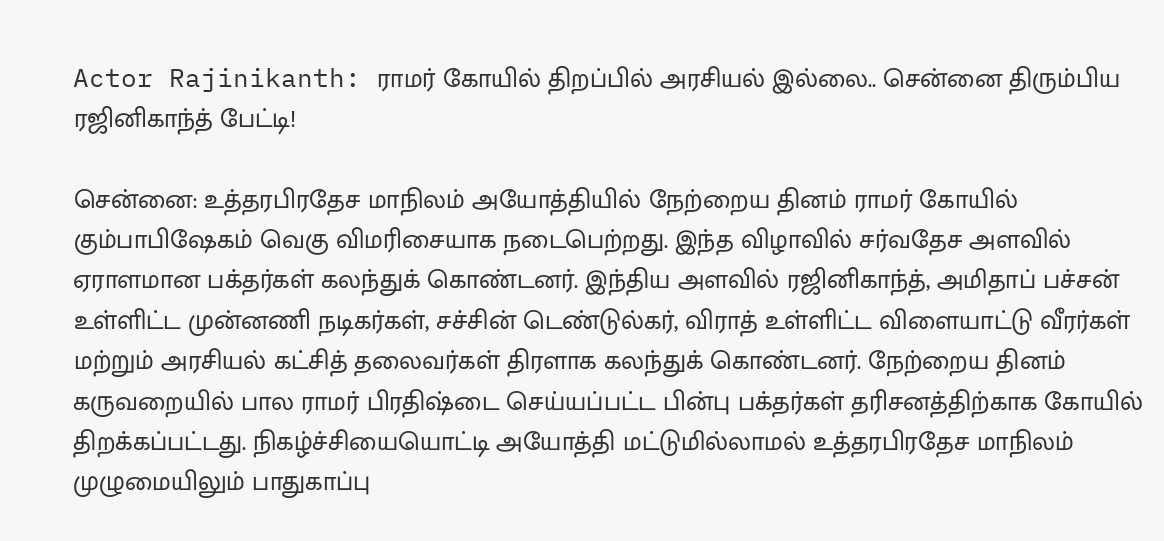Actor Rajinikanth: ராமர் கோயில் திறப்பில் அரசியல் இல்லை.. சென்னை திரும்பிய ரஜினிகாந்த் பேட்டி!

சென்னை: உத்தரபிரதேச மாநிலம் அயோத்தியில் நேற்றைய தினம் ராமர் கோயில் கும்பாபிஷேகம் வெகு விமரிசையாக நடைபெற்றது. இந்த விழாவில் சர்வதேச அளவில் ஏராளமான பக்தர்கள் கலந்துக் கொண்டனர். இந்திய அளவில் ரஜினிகாந்த், அமிதாப் பச்சன் உள்ளிட்ட முன்னணி நடிகர்கள், சச்சின் டெண்டுல்கர், விராத் உள்ளிட்ட விளையாட்டு வீரர்கள் மற்றும் அரசியல் கட்சித் தலைவர்கள் திரளாக கலந்துக் கொண்டனர். நேற்றைய தினம் கருவறையில் பால ராமர் பிரதிஷ்டை செய்யப்பட்ட பின்பு பக்தர்கள் தரிசனத்திற்காக கோயில் திறக்கப்பட்டது. நிகழ்ச்சியையொட்டி அயோத்தி மட்டுமில்லாமல் உத்தரபிரதேச மாநிலம் முழுமையிலும் பாதுகாப்பு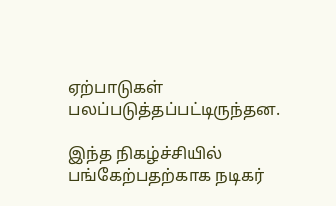ஏற்பாடுகள் பலப்படுத்தப்பட்டிருந்தன.

இந்த நிகழ்ச்சியில் பங்கேற்பதற்காக நடிகர்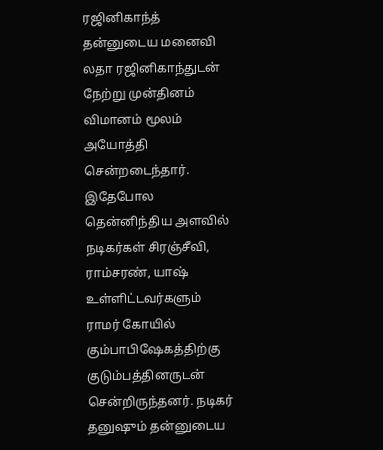ரஜினிகாந்த் தன்னுடைய மனைவி லதா ரஜினிகாந்துடன் நேற்று முன்தினம் விமானம் மூலம் அயோத்தி சென்றடைந்தார். இதேபோல தென்னிந்திய அளவில் நடிகர்கள் சிரஞ்சீவி, ராம்சரண், யாஷ் உள்ளிட்டவர்களும் ராமர் கோயில் கும்பாபிஷேகத்திற்கு குடும்பத்தினருடன் சென்றிருந்தனர். நடிகர் தனுஷும் தன்னுடைய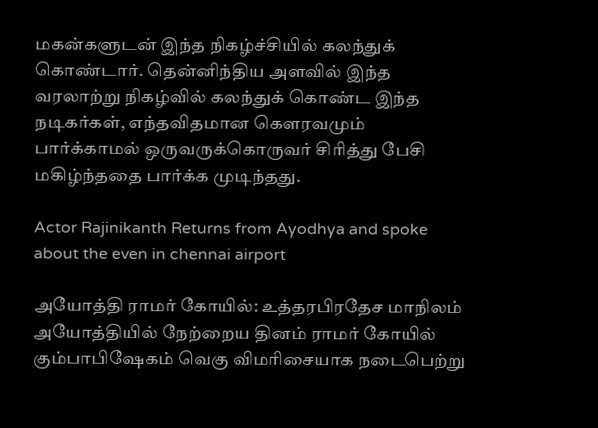மகன்களுடன் இந்த நிகழ்ச்சியில் கலந்துக் கொண்டார். தென்னிந்திய அளவில் இந்த வரலாற்று நிகழ்வில் கலந்துக் கொண்ட இந்த நடிகர்கள், எந்தவிதமான கௌரவமும் பார்க்காமல் ஒருவருக்கொருவர் சிரித்து பேசி மகிழ்ந்ததை பார்க்க முடிந்தது.

Actor Rajinikanth Returns from Ayodhya and spoke about the even in chennai airport

அயோத்தி ராமர் கோயில்: உத்தரபிரதேச மாநிலம் அயோத்தியில் நேற்றைய தினம் ராமர் கோயில் கும்பாபிஷேகம் வெகு விமரிசையாக நடைபெற்று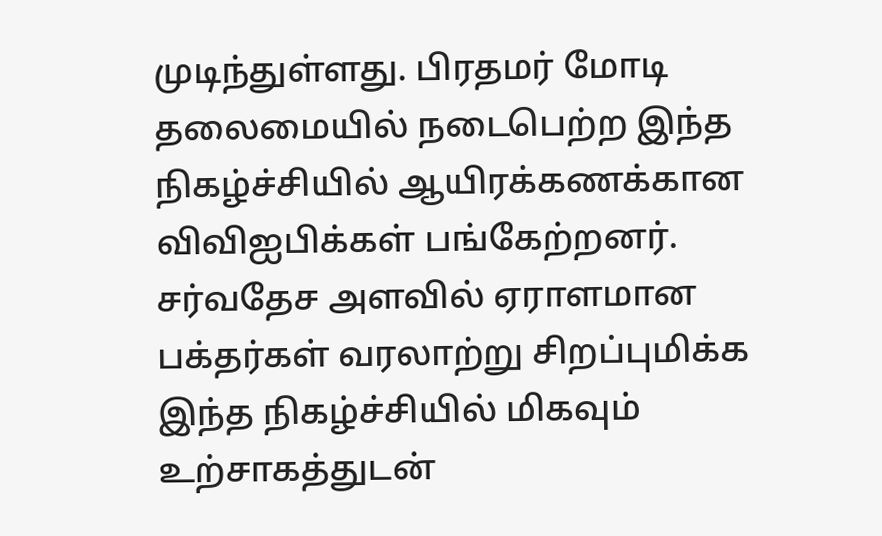முடிந்துள்ளது. பிரதமர் மோடி தலைமையில் நடைபெற்ற இந்த நிகழ்ச்சியில் ஆயிரக்கணக்கான விவிஐபிக்கள் பங்கேற்றனர். சர்வதேச அளவில் ஏராளமான பக்தர்கள் வரலாற்று சிறப்புமிக்க இந்த நிகழ்ச்சியில் மிகவும் உற்சாகத்துடன்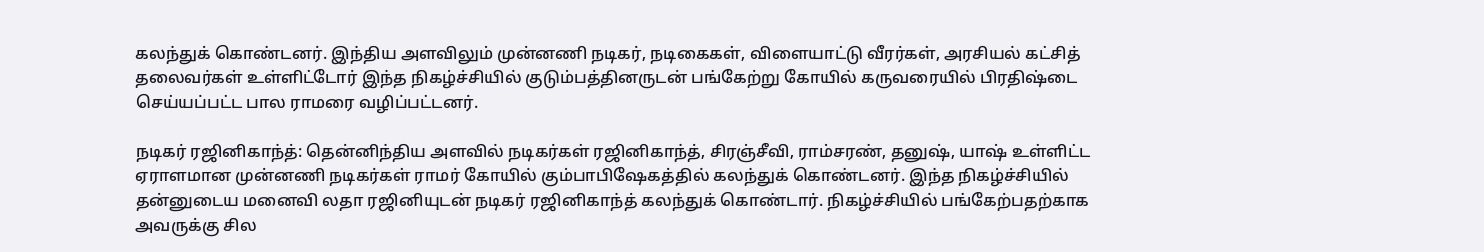கலந்துக் கொண்டனர். இந்திய அளவிலும் முன்னணி நடிகர், நடிகைகள், விளையாட்டு வீரர்கள், அரசியல் கட்சித் தலைவர்கள் உள்ளிட்டோர் இந்த நிகழ்ச்சியில் குடும்பத்தினருடன் பங்கேற்று கோயில் கருவரையில் பிரதிஷ்டை செய்யப்பட்ட பால ராமரை வழிப்பட்டனர்.

நடிகர் ரஜினிகாந்த்: தென்னிந்திய அளவில் நடிகர்கள் ரஜினிகாந்த், சிரஞ்சீவி, ராம்சரண், தனுஷ், யாஷ் உள்ளிட்ட ஏராளமான முன்னணி நடிகர்கள் ராமர் கோயில் கும்பாபிஷேகத்தில் கலந்துக் கொண்டனர். இந்த நிகழ்ச்சியில் தன்னுடைய மனைவி லதா ரஜினியுடன் நடிகர் ரஜினிகாந்த் கலந்துக் கொண்டார். நிகழ்ச்சியில் பங்கேற்பதற்காக அவருக்கு சில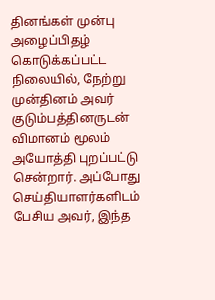தினங்கள் முன்பு அழைப்பிதழ் கொடுக்கப்பட்ட நிலையில், நேற்று முன்தினம் அவர் குடும்பத்தினருடன் விமானம் மூலம் அயோத்தி புறப்பட்டு சென்றார். அப்போது செய்தியாளர்களிடம் பேசிய அவர், இந்த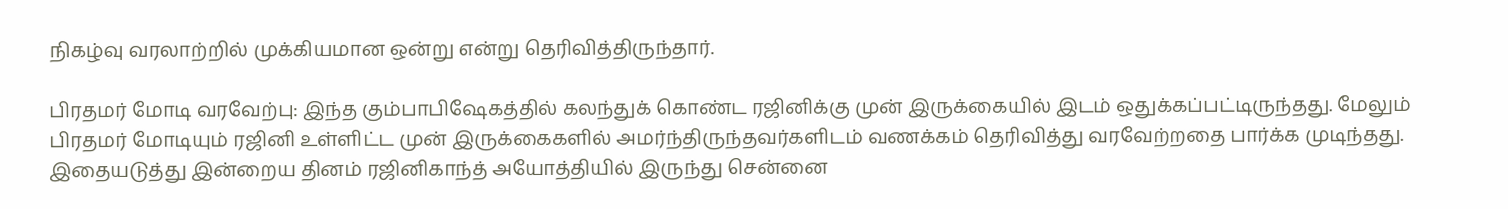நிகழ்வு வரலாற்றில் முக்கியமான ஒன்று என்று தெரிவித்திருந்தார்.

பிரதமர் மோடி வரவேற்பு: இந்த கும்பாபிஷேகத்தில் கலந்துக் கொண்ட ரஜினிக்கு முன் இருக்கையில் இடம் ஒதுக்கப்பட்டிருந்தது. மேலும் பிரதமர் மோடியும் ரஜினி உள்ளிட்ட முன் இருக்கைகளில் அமர்ந்திருந்தவர்களிடம் வணக்கம் தெரிவித்து வரவேற்றதை பார்க்க முடிந்தது. இதையடுத்து இன்றைய தினம் ரஜினிகாந்த் அயோத்தியில் இருந்து சென்னை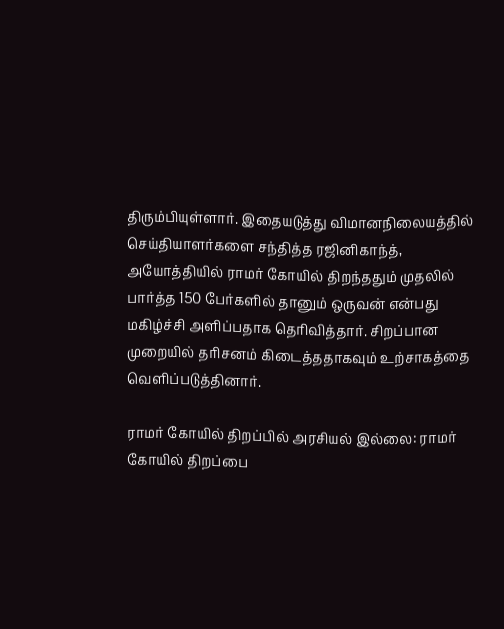திரும்பியுள்ளார். இதையடுத்து விமானநிலையத்தில் செய்தியாளர்களை சந்தித்த ரஜினிகாந்த், அயோத்தியில் ராமர் கோயில் திறந்ததும் முதலில் பார்த்த 150 பேர்களில் தானும் ஒருவன் என்பது மகிழ்ச்சி அளிப்பதாக தெரிவித்தார். சிறப்பான முறையில் தரிசனம் கிடைத்ததாகவும் உற்சாகத்தை வெளிப்படுத்தினார்.

ராமர் கோயில் திறப்பில் அரசியல் இல்லை: ராமர் கோயில் திறப்பை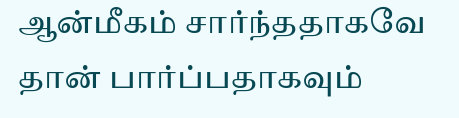ஆன்மீகம் சார்ந்ததாகவே தான் பார்ப்பதாகவும்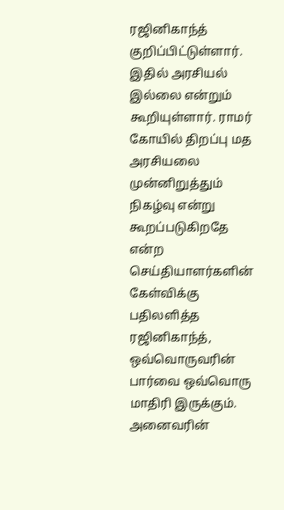ரஜினிகாந்த் குறிப்பிட்டுள்ளார். இதில் அரசியல் இல்லை என்றும் கூறியுள்ளார். ராமர் கோயில் திறப்பு மத அரசியலை முன்னிறுத்தும் நிகழ்வு என்று கூறப்படுகிறதே என்ற செய்தியாளர்களின் கேள்விக்கு பதிலளித்த ரஜினிகாந்த், ஒவ்வொருவரின் பார்வை ஒவ்வொரு மாதிரி இருக்கும். அனைவரின்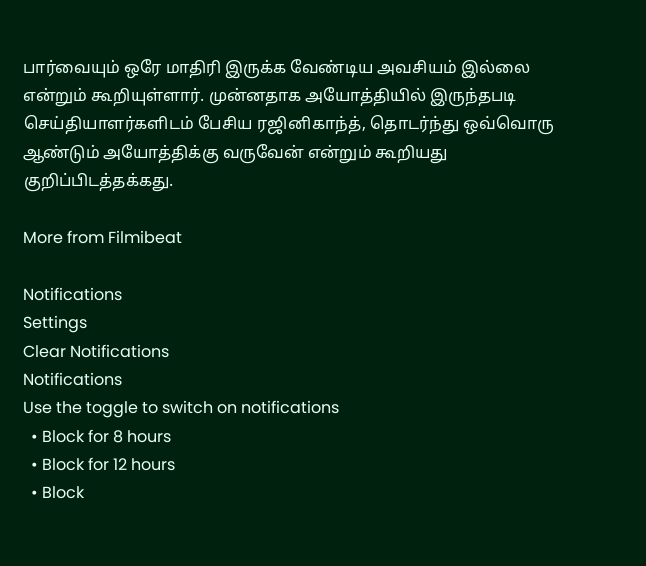பார்வையும் ஒரே மாதிரி இருக்க வேண்டிய அவசியம் இல்லை என்றும் கூறியுள்ளார். முன்னதாக அயோத்தியில் இருந்தபடி செய்தியாளர்களிடம் பேசிய ரஜினிகாந்த், தொடர்ந்து ஒவ்வொரு ஆண்டும் அயோத்திக்கு வருவேன் என்றும் கூறியது குறிப்பிடத்தக்கது.

More from Filmibeat

Notifications
Settings
Clear Notifications
Notifications
Use the toggle to switch on notifications
  • Block for 8 hours
  • Block for 12 hours
  • Block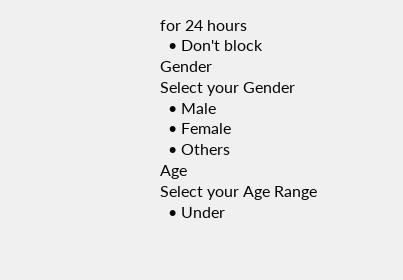for 24 hours
  • Don't block
Gender
Select your Gender
  • Male
  • Female
  • Others
Age
Select your Age Range
  • Under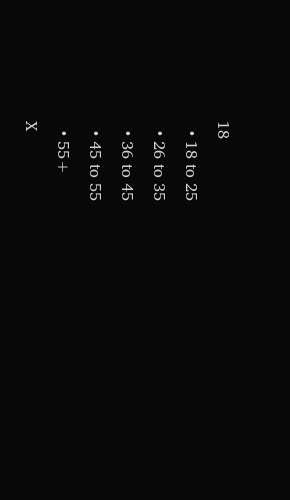18
  • 18 to 25
  • 26 to 35
  • 36 to 45
  • 45 to 55
  • 55+
X